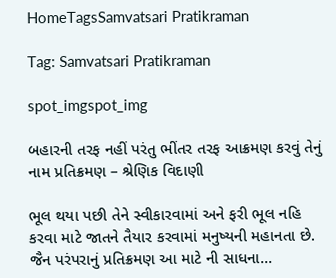HomeTagsSamvatsari Pratikraman

Tag: Samvatsari Pratikraman

spot_imgspot_img

બહારની તરફ નહીં પરંતુ ભીંતર તરફ આક્રમણ કરવું તેનું નામ પ્રતિક્રમણ – શ્રેણિક વિદાણી

ભૂલ થયા પછી તેને સ્વીકારવામાં અને ફરી ભૂલ નહિ કરવા માટે જાતને તૈયાર કરવામાં મનુષ્યની મહાનતા છે. જૈન પરંપરાનું પ્રતિક્રમણ આ માટે ની સાધના...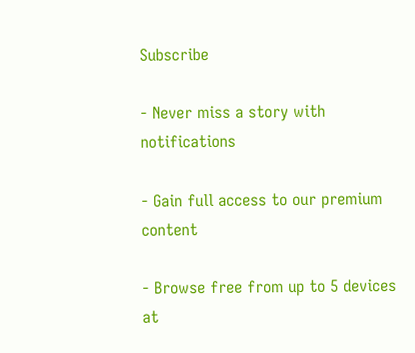Subscribe

- Never miss a story with notifications

- Gain full access to our premium content

- Browse free from up to 5 devices at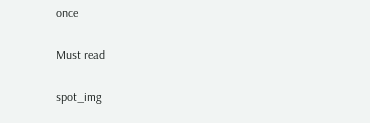once

Must read

spot_img